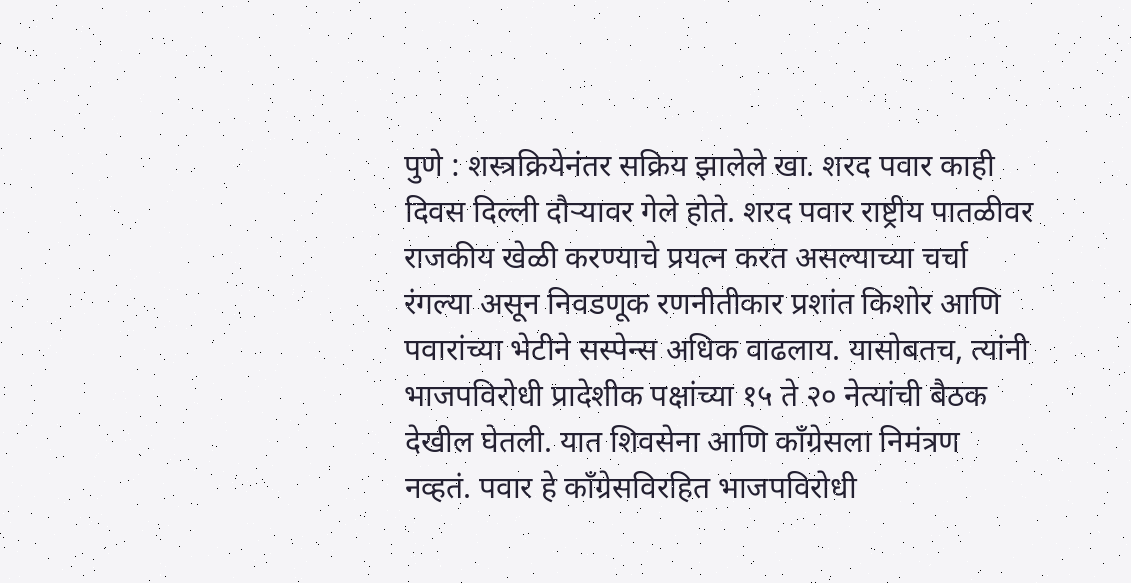पुणे : शस्त्रक्रियेनंतर सक्रिय झालेले खा. शरद पवार काही दिवस दिल्ली दौऱ्यावर गेले होते. शरद पवार राष्ट्रीय पातळीवर राजकीय खेळी करण्याचे प्रयत्न करत असल्याच्या चर्चा रंगल्या असून निवडणूक रणनीतीकार प्रशांत किशोर आणि पवारांच्या भेटीने सस्पेन्स अधिक वाढलाय. यासोबतच, त्यांनी भाजपविरोधी प्रादेशीक पक्षांच्या १५ ते २० नेत्यांची बैठक देखील घेतली. यात शिवसेना आणि काँग्रेसला निमंत्रण नव्हतं. पवार हे काँग्रेसविरहित भाजपविरोधी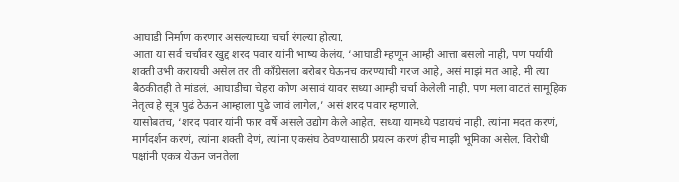आघाडी निर्माण करणार असल्याच्या चर्चा रंगल्या होत्या.
आता या सर्व चर्चांवर खुद्द शरद पवार यांनी भाष्य केलंय. ‘आघाडी म्हणून आम्ही आत्ता बसलो नाही, पण पर्यायी शक्ती उभी करायची असेल तर ती काँग्रेसला बरोबर घेऊनच करण्याची गरज आहे, असं माझं मत आहे. मी त्या बैठकीतही ते मांडलं. आघाडीचा चेहरा कोण असावं यावर सध्या आम्ही चर्चा केलेली नाही. पण मला वाटतं सामूहिक नेतृत्व हे सूत्र पुढं ठेऊन आम्हाला पुढे जावं लागेल,’ असं शरद पवार म्हणाले.
यासोबतच, ‘शरद पवार यांनी फार वर्षे असले उद्योग केले आहेत. सध्या यामध्ये पडायचं नाही. त्यांना मदत करणं, मार्गदर्शन करणं, त्यांना शक्ती देणं, त्यांना एकसंघ ठेवण्यासाठी प्रयत्न करणं हीच माझी भूमिका असेल. विरोधी पक्षांनी एकत्र येऊन जनतेला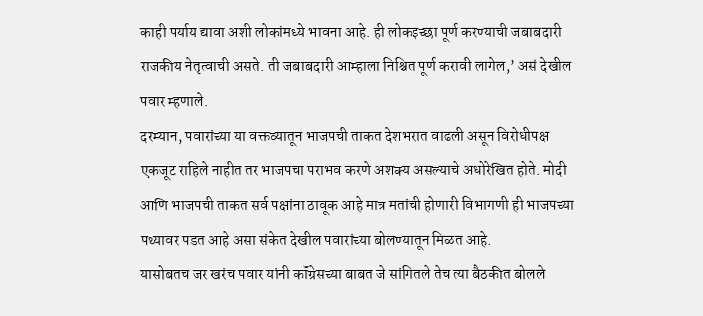काही पर्याय द्यावा अशी लोकांमध्ये भावना आहे. ही लोकइच्छा पूर्ण करण्याची जबाबदारी राजकीय नेतृत्वाची असते. ती जबाबदारी आम्हाला निश्चित पूर्ण करावी लागेल,’ असं देखील पवार म्हणाले.
दरम्यान, पवारांच्या या वक्तव्यातून भाजपची ताकत देशभरात वाढली असून विरोधीपक्ष एकजूट राहिले नाहीत तर भाजपचा पराभव करणे अशक्य असल्याचे अधोरेखित होते. मोदी आणि भाजपची ताकत सर्व पक्षांना ठावूक आहे मात्र मतांची होणारी विभागणी ही भाजपच्या पथ्यावर पडत आहे असा संकेत देखील पवारांच्या बोलण्यातून मिळत आहे.
यासोबतच जर खरंच पवार यांनी कॉंग्रेसच्या बाबत जे सांगितले तेच त्या बैठकीत बोलले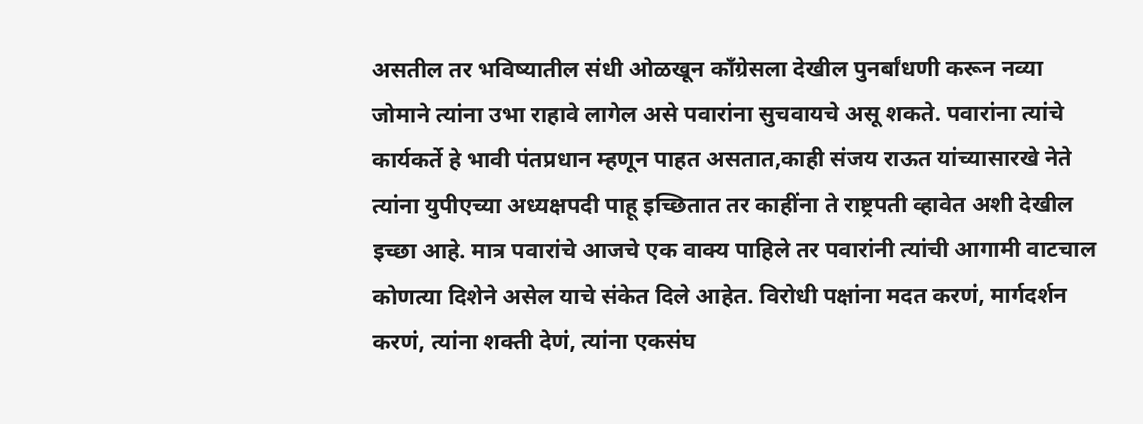असतील तर भविष्यातील संधी ओळखून कॉंग्रेसला देखील पुनर्बांधणी करून नव्या जोमाने त्यांना उभा राहावे लागेल असे पवारांना सुचवायचे असू शकते. पवारांना त्यांचे कार्यकर्ते हे भावी पंतप्रधान म्हणून पाहत असतात,काही संजय राऊत यांच्यासारखे नेते त्यांना युपीएच्या अध्यक्षपदी पाहू इच्छितात तर काहींना ते राष्ट्रपती व्हावेत अशी देखील इच्छा आहे. मात्र पवारांचे आजचे एक वाक्य पाहिले तर पवारांनी त्यांची आगामी वाटचाल कोणत्या दिशेने असेल याचे संकेत दिले आहेत. विरोधी पक्षांना मदत करणं, मार्गदर्शन करणं, त्यांना शक्ती देणं, त्यांना एकसंघ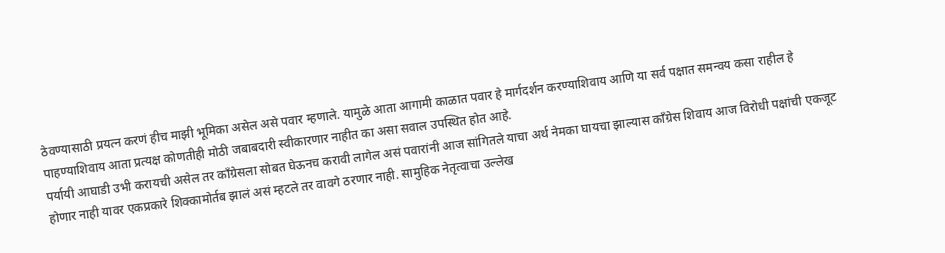ठेवण्यासाठी प्रयत्न करणं हीच माझी भूमिका असेल असे पवार म्हणाले. यामुळे आता आगामी काळात पवार हे मार्गदर्शन करण्याशिवाय आणि या सर्व पक्षात समन्वय कसा राहील हे पाहण्याशिवाय आता प्रत्यक्ष कोणतीही मोठी जबाबदारी स्वीकारणार नाहीत का असा सवाल उपस्थित होत आहे.
पर्यायी आघाडी उभी करायची असेल तर काँग्रेसला सोबत घेऊनच करावी लागेल असं पवारांनी आज सांगितले याचा अर्थ नेमका घायचा झाल्यास कॉंग्रेस शिवाय आज विरोधी पक्षांची एकजूट होणार नाही यावर एकप्रकारे शिक्कामोर्तब झालं असं म्हटले तर वावगे ठरणार नाही. सामुहिक नेतृत्वाचा उल्लेख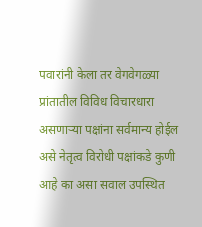पवारांनी केला तर वेगवेगळ्या प्रांतातील विविध विचारधारा असणाऱ्या पक्षांना सर्वमान्य होईल असे नेतृत्व विरोधी पक्षांकडे कुणी आहे का असा सवाल उपस्थित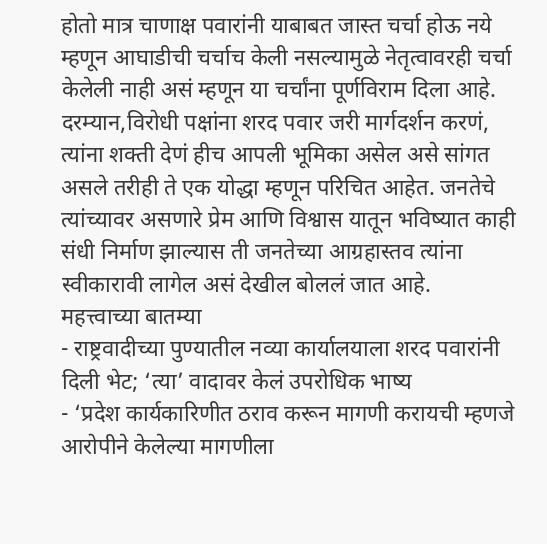होतो मात्र चाणाक्ष पवारांनी याबाबत जास्त चर्चा होऊ नये म्हणून आघाडीची चर्चाच केली नसल्यामुळे नेतृत्वावरही चर्चा केलेली नाही असं म्हणून या चर्चांना पूर्णविराम दिला आहे. दरम्यान,विरोधी पक्षांना शरद पवार जरी मार्गदर्शन करणं, त्यांना शक्ती देणं हीच आपली भूमिका असेल असे सांगत असले तरीही ते एक योद्धा म्हणून परिचित आहेत. जनतेचे त्यांच्यावर असणारे प्रेम आणि विश्वास यातून भविष्यात काही संधी निर्माण झाल्यास ती जनतेच्या आग्रहास्तव त्यांना स्वीकारावी लागेल असं देखील बोललं जात आहे.
महत्त्वाच्या बातम्या
- राष्ट्रवादीच्या पुण्यातील नव्या कार्यालयाला शरद पवारांनी दिली भेट; ‘त्या’ वादावर केलं उपरोधिक भाष्य
- ‘प्रदेश कार्यकारिणीत ठराव करून मागणी करायची म्हणजे आरोपीने केलेल्या मागणीला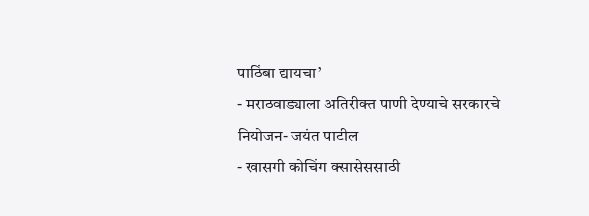पाठिंबा द्यायचा’
- मराठवाड्याला अतिरीक्त पाणी देण्याचे सरकारचे नियोजन- जयंत पाटील
- खासगी कोचिंग क्सासेससाठी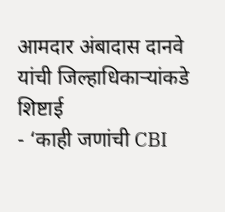आमदार अंबादास दानवे यांची जिल्हाधिकाऱ्यांकडे शिष्टाई
- ‘काही जणांची CBI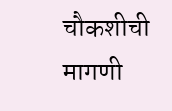चौकशीची मागणी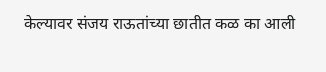केल्यावर संजय राऊतांच्या छातीत कळ का आली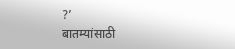?’
बातम्यांसाठी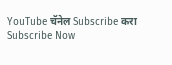YouTube चॅनेल Subscribe करा
Subscribe Now